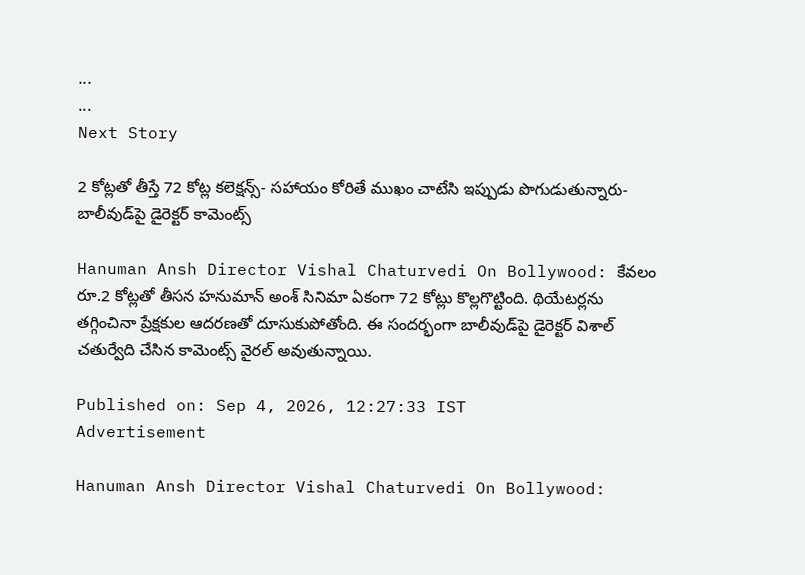...
...
Next Story

2 కోట్లతో తీస్తే 72 కోట్ల కలెక్షన్స్- సహాయం కోరితే ముఖం చాటేసి ఇప్పుడు పొగుడుతున్నారు- బాలీవుడ్‌పై డైరెక్టర్ కామెంట్స్

Hanuman Ansh Director Vishal Chaturvedi On Bollywood: కేవలం రూ.2 కోట్లతో తీసన హనుమాన్ అంశ్ సినిమా ఏకంగా 72 కోట్లు కొల్లగొట్టింది. థియేటర్లను తగ్గించినా ప్రేక్షకుల ఆదరణతో దూసుకుపోతోంది. ఈ సందర్భంగా బాలీవుడ్‌పై డైరెక్టర్ విశాల్ చతుర్వేది చేసిన కామెంట్స్ వైరల్ అవుతున్నాయి.

Published on: Sep 4, 2026, 12:27:33 IST
Advertisement

Hanuman Ansh Director Vishal Chaturvedi On Bollywood: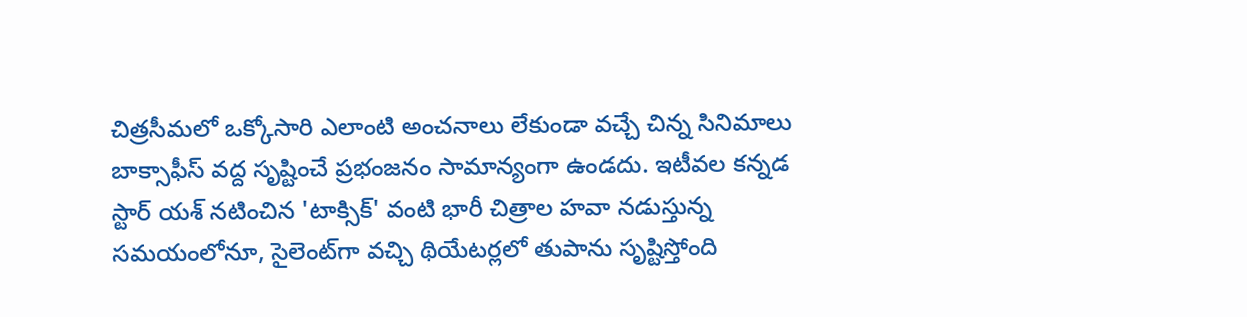చిత్రసీమలో ఒక్కోసారి ఎలాంటి అంచనాలు లేకుండా వచ్చే చిన్న సినిమాలు బాక్సాఫీస్ వద్ద సృష్టించే ప్రభంజనం సామాన్యంగా ఉండదు. ఇటీవల కన్నడ స్టార్ యశ్ నటించిన 'టాక్సిక్' వంటి భారీ చిత్రాల హవా నడుస్తున్న సమయంలోనూ, సైలెంట్‌గా వచ్చి థియేటర్లలో తుపాను సృష్టిస్తోంది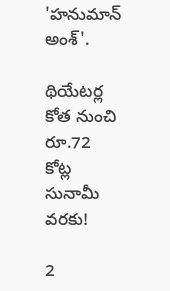'హనుమాన్ అంశ్'.

థియేటర్ల కోత నుంచి రూ.72 కోట్ల సునామీ వరకు!

2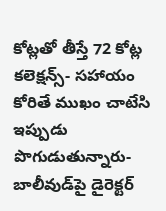కోట్లతో తీస్తే 72 కోట్ల కలెక్షన్స్- సహాయం కోరితే ముఖం చాటేసి ఇప్పుడు పొగుడుతున్నారు- బాలీవుడ్‌పై డైరెక్టర్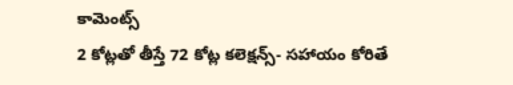కామెంట్స్
2 కోట్లతో తీస్తే 72 కోట్ల కలెక్షన్స్- సహాయం కోరితే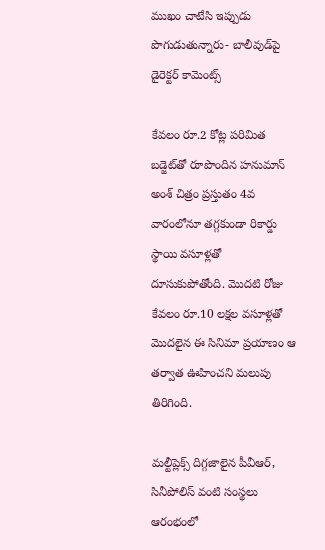ముఖం చాటేసి ఇప్పుడు పొగుడుతున్నారు- బాలీవుడ్‌పై డైరెక్టర్ కామెంట్స్

కేవలం రూ.2 కోట్ల పరిమిత బడ్జెట్‌తో రూపొందిన హనుమాన్ అంశ్ చిత్రం ప్రస్తుతం 4వ వారంలోనూ తగ్గకుండా రికార్డు స్థాయి వసూళ్లతో దూసుకుపోతోంది. మొదటి రోజు కేవలం రూ.10 లక్షల వసూళ్లతో మొదలైన ఈ సినిమా ప్రయాణం ఆ తర్వాత ఊహించని మలుపు తిరిగింది.

మల్టీప్లెక్స్ దిగ్గజాలైన పీవీఆర్, సినీపోలిస్ వంటి సంస్థలు ఆరంభంలో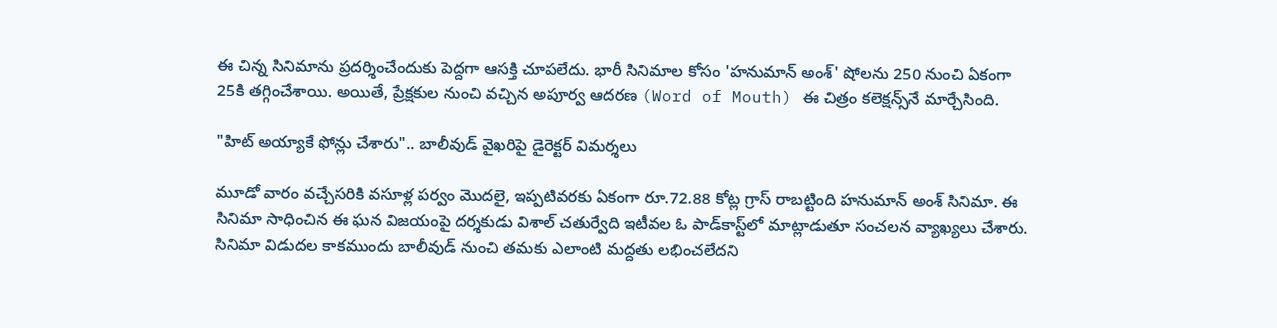ఈ చిన్న సినిమాను ప్రదర్శించేందుకు పెద్దగా ఆసక్తి చూపలేదు. భారీ సినిమాల కోసం 'హనుమాన్ అంశ్' షోలను 250 నుంచి ఏకంగా 25కి తగ్గించేశాయి. అయితే, ప్రేక్షకుల నుంచి వచ్చిన అపూర్వ ఆదరణ (Word of Mouth) ఈ చిత్రం కలెక్షన్స్‌నే మార్చేసింది.

"హిట్ అయ్యాకే ఫోన్లు చేశారు".. బాలీవుడ్ వైఖరిపై డైరెక్టర్ విమర్శలు

మూడో వారం వచ్చేసరికి వసూళ్ల పర్వం మొదలై, ఇప్పటివరకు ఏకంగా రూ.72.88 కోట్ల గ్రాస్ రాబట్టింది హనుమాన్ అంశ్ సినిమా. ఈ సినిమా సాధించిన ఈ ఘన విజయంపై దర్శకుడు విశాల్ చతుర్వేది ఇటీవల ఓ పాడ్‌కాస్ట్‌లో మాట్లాడుతూ సంచలన వ్యాఖ్యలు చేశారు. సినిమా విడుదల కాకముందు బాలీవుడ్ నుంచి తమకు ఎలాంటి మద్దతు లభించలేదని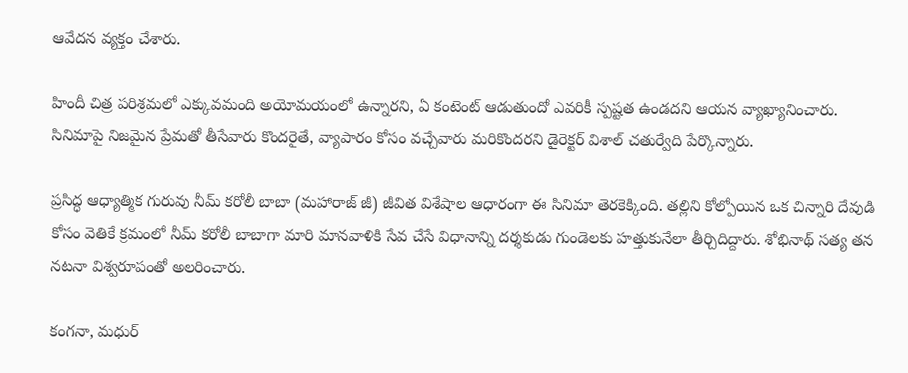ఆవేదన వ్యక్తం చేశారు.

హిందీ చిత్ర పరిశ్రమలో ఎక్కువమంది అయోమయంలో ఉన్నారని, ఏ కంటెంట్ ఆడుతుందో ఎవరికీ స్పష్టత ఉండదని ఆయన వ్యాఖ్యానించారు. సినిమాపై నిజమైన ప్రేమతో తీసేవారు కొందరైతే, వ్యాపారం కోసం వచ్చేవారు మరికొందరని డైరెక్టర్ విశాల్ చతుర్వేది పేర్కొన్నారు.

ప్రసిద్ధ ఆధ్యాత్మిక గురువు నీమ్ కరోలీ బాబా (మహారాజ్ జీ) జీవిత విశేషాల ఆధారంగా ఈ సినిమా తెరకెక్కింది. తల్లిని కోల్పోయిన ఒక చిన్నారి దేవుడి కోసం వెతికే క్రమంలో నీమ్ కరోలీ బాబాగా మారి మానవాళికి సేవ చేసే విధానాన్ని దర్శకుడు గుండెలకు హత్తుకునేలా తీర్చిదిద్దారు. శోభినాథ్ సత్య తన నటనా విశ్వరూపంతో అలరించారు.

కంగనా, మధుర్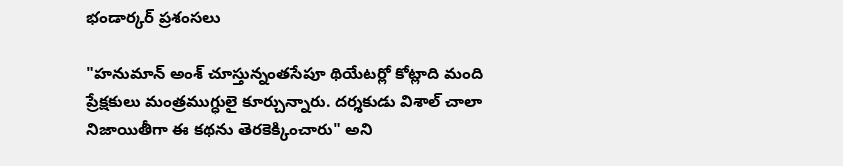భండార్కర్ ప్రశంసలు

"హనుమాన్ అంశ్ చూస్తున్నంతసేపూ థియేటర్లో కోట్లాది మంది ప్రేక్షకులు మంత్రముగ్ధులై కూర్చున్నారు. దర్శకుడు విశాల్ చాలా నిజాయితీగా ఈ కథను తెరకెక్కించారు" అని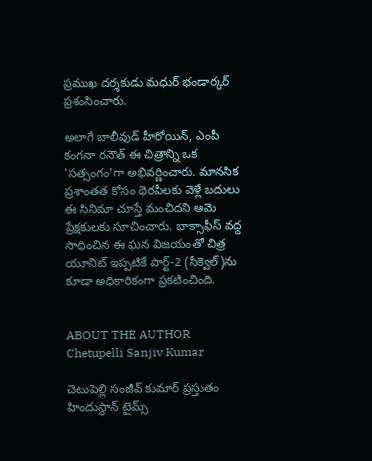ప్రముఖ దర్శకుడు మధుర్ భండార్కర్ ప్రశంసించారు.

అలాగే బాలీవుడ్ హీరోయిన్, ఎంపీ కంగనా రనౌత్ ఈ చిత్రాన్ని ఒక 'సత్సంగం'గా అభివర్ణించారు. మానసిక ప్రశాంతత కోసం థెరపీలకు వెళ్లే బదులు ఈ సినిమా చూస్తే మంచిదని ఆమె ప్రేక్షకులకు సూచించారు. బాక్సాఫీస్ వద్ద సాధించిన ఈ ఘన విజయంతో చిత్ర యూనిట్ ఇప్పటికే పార్ట్-2 (సీక్వెల్)ను కూడా అధికారికంగా ప్రకటించింది.


ABOUT THE AUTHOR
Chetupelli Sanjiv Kumar

చెటుపెల్లి సంజీవ్ కుమార్ ప్రస్తుతం హిందుస్థాన్ టైమ్స్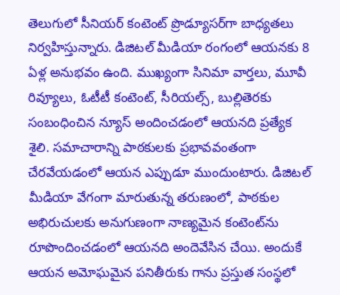తెలుగులో సీనియర్ కంటెంట్ ప్రొడ్యూసర్‌గా బాధ్యతలు నిర్వహిస్తున్నారు. డిజిటల్ మీడియా రంగంలో ఆయనకు 8 ఏళ్ల అనుభవం ఉంది. ముఖ్యంగా సినిమా వార్తలు, మూవీ రివ్యూలు, ఓటీటీ కంటెంట్, సీరియల్స్, బుల్లితెరకు సంబంధించిన న్యూస్ అందించడంలో ఆయనది ప్రత్యేక శైలి. సమాచారాన్ని పాఠకులకు ప్రభావవంతంగా చేరవేయడంలో ఆయన ఎప్పుడూ ముందుంటారు. డిజిటల్ మీడియా వేగంగా మారుతున్న తరుణంలో, పాఠకుల అభిరుచులకు అనుగుణంగా నాణ్యమైన కంటెంట్‌ను రూపొందించడంలో ఆయనది అందెవేసిన చేయి. అందుకే ఆయన అమోఘమైన పనితీరుకు గాను ప్రస్తుత సంస్థలో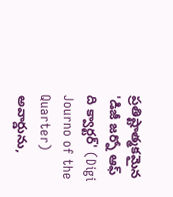ప్రతిష్టాత్మకమైన 'డిజీ జర్నో ఆఫ్ ది క్వార్టర్' (Digi Journo of the Quarter) అవార్డును,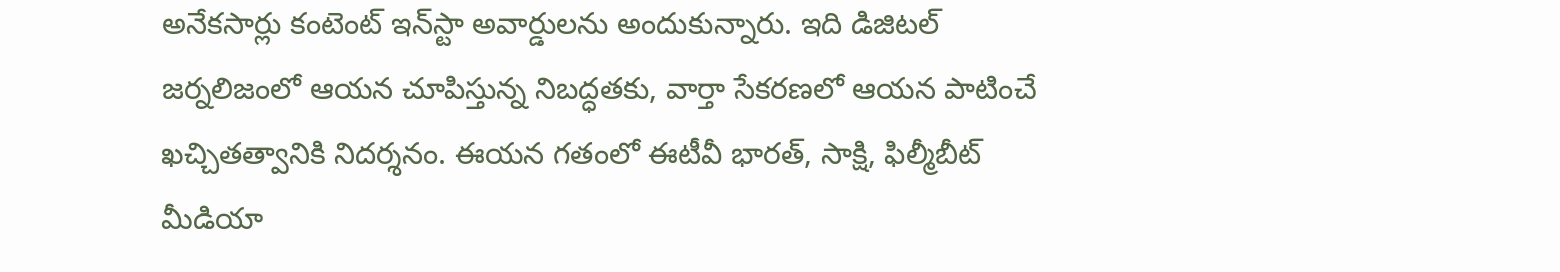అనేకసార్లు కంటెంట్ ఇన్‌స్టా అవార్డులను అందుకున్నారు. ఇది డిజిటల్ జర్నలిజంలో ఆయన చూపిస్తున్న నిబద్ధతకు, వార్తా సేకరణలో ఆయన పాటించే ఖచ్చితత్వానికి నిదర్శనం. ఈయన గతంలో ఈటీవీ భారత్, సాక్షి, ఫిల్మీబీట్ మీడియా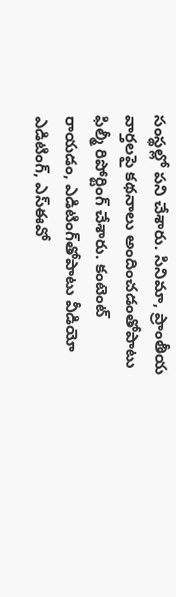సంస్థల్లో పని చేశారు. సినిమా, ప్రాంతీయ వార్తలపై కథనాలు అందించడంతోపాటు ఫిల్మీ రిపోర్టింగ్ చేశారు. కంటెంట్ రాయడం, ఎడిటింగ్‌తోపాటు వీడియో ఎడిటింగ్, ఎస్‌ఈవో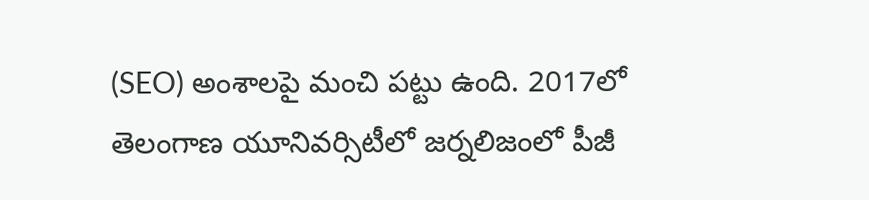(SEO) అంశాలపై మంచి పట్టు ఉంది. 2017లో తెలంగాణ యూనివర్సిటీలో జర్నలిజంలో పీజీ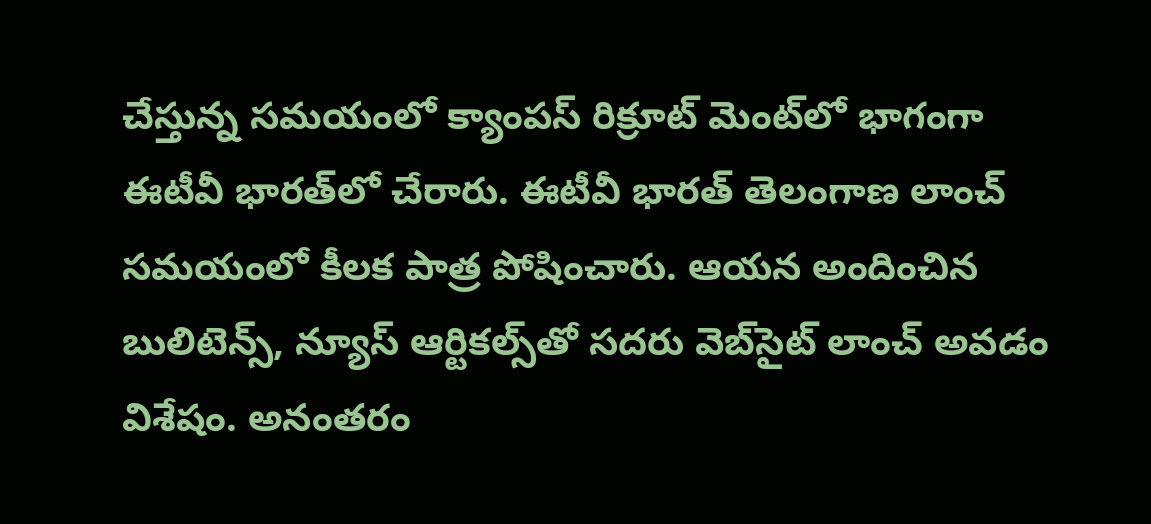చేస్తున్న సమయంలో క్యాంపస్ రిక్రూట్ మెంట్‌లో భాగంగా ఈటీవీ భారత్‌లో చేరారు. ఈటీవీ భారత్ తెలంగాణ లాంచ్ సమయంలో కీలక పాత్ర పోషించారు. ఆయన అందించిన బులిటెన్స్, న్యూస్ ఆర్టికల్స్‌తో సదరు వెబ్‌సైట్ లాంచ్ అవడం విశేషం. అనంతరం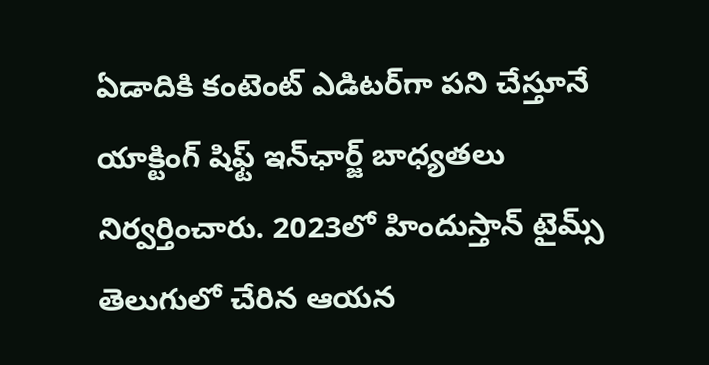ఏడాదికి కంటెంట్ ఎడిటర్‌గా పని చేస్తూనే యాక్టింగ్ షిఫ్ట్ ఇన్‌ఛార్జ్ బాధ్యతలు నిర్వర్తించారు. 2023లో హిందుస్తాన్ టైమ్స్ తెలుగులో చేరిన ఆయన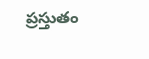ప్రస్తుతం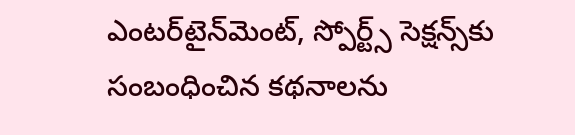ఎంటర్‌టైన్‌మెంట్, స్పోర్ట్స్ సెక్షన్స్‌కు సంబంధించిన కథనాలను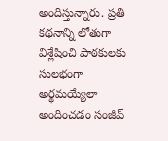అందిస్తున్నారు. ప్రతి కథనాన్ని లోతుగా విశ్లేషించి పాఠకులకు సులభంగా అర్థమయ్యేలా అందించడం సంజీవ్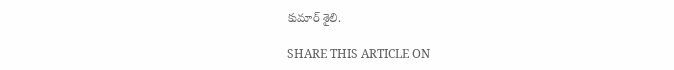కుమార్ శైలి.

SHARE THIS ARTICLE ON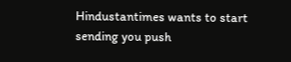Hindustantimes wants to start sending you push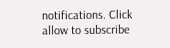notifications. Click allow to subscribe